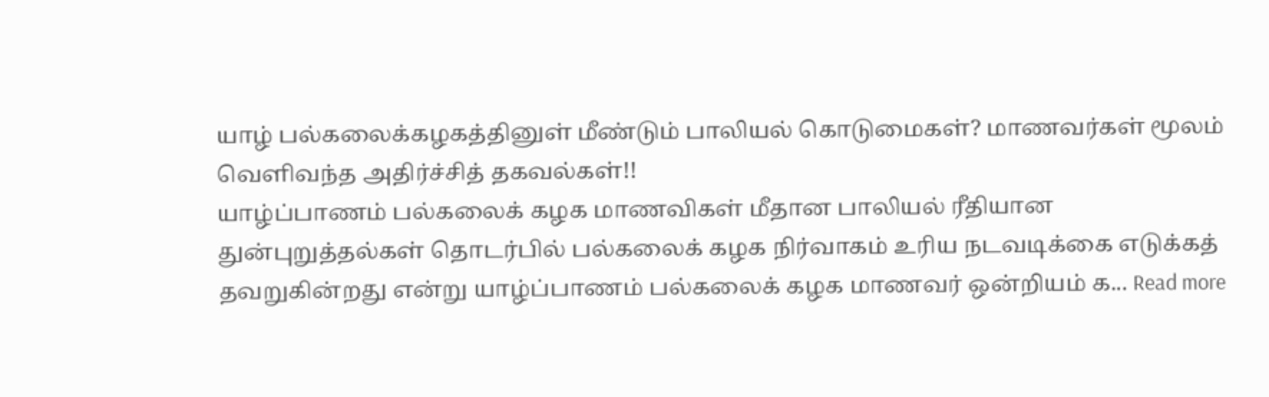யாழ் பல்கலைக்கழகத்தினுள் மீண்டும் பாலியல் கொடுமைகள்? மாணவர்கள் மூலம் வெளிவந்த அதிர்ச்சித் தகவல்கள்!!
யாழ்ப்பாணம் பல்கலைக் கழக மாணவிகள் மீதான பாலியல் ரீதியான துன்புறுத்தல்கள் தொடர்பில் பல்கலைக் கழக நிர்வாகம் உரிய நடவடிக்கை எடுக்கத் தவறுகின்றது என்று யாழ்ப்பாணம் பல்கலைக் கழக மாணவர் ஒன்றியம் க... Read more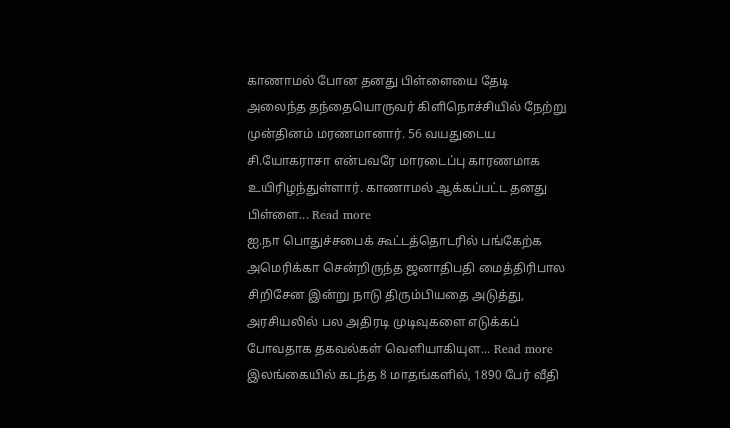காணாமல் போன தனது பிள்ளையை தேடி அலைந்த தந்தையொருவர் கிளிநொச்சியில் நேற்று முன்தினம் மரணமானார். 56 வயதுடைய சி.யோகராசா என்பவரே மாரடைப்பு காரணமாக உயிரிழந்துள்ளார். காணாமல் ஆக்கப்பட்ட தனது பிள்ளை... Read more
ஐ.நா பொதுச்சபைக் கூட்டத்தொடரில் பங்கேற்க அமெரிக்கா சென்றிருந்த ஜனாதிபதி மைத்திரிபால சிறிசேன இன்று நாடு திரும்பியதை அடுத்து, அரசியலில் பல அதிரடி முடிவுகளை எடுக்கப் போவதாக தகவல்கள் வெளியாகியுள... Read more
இலங்கையில் கடந்த 8 மாதங்களில், 1890 பேர் வீதி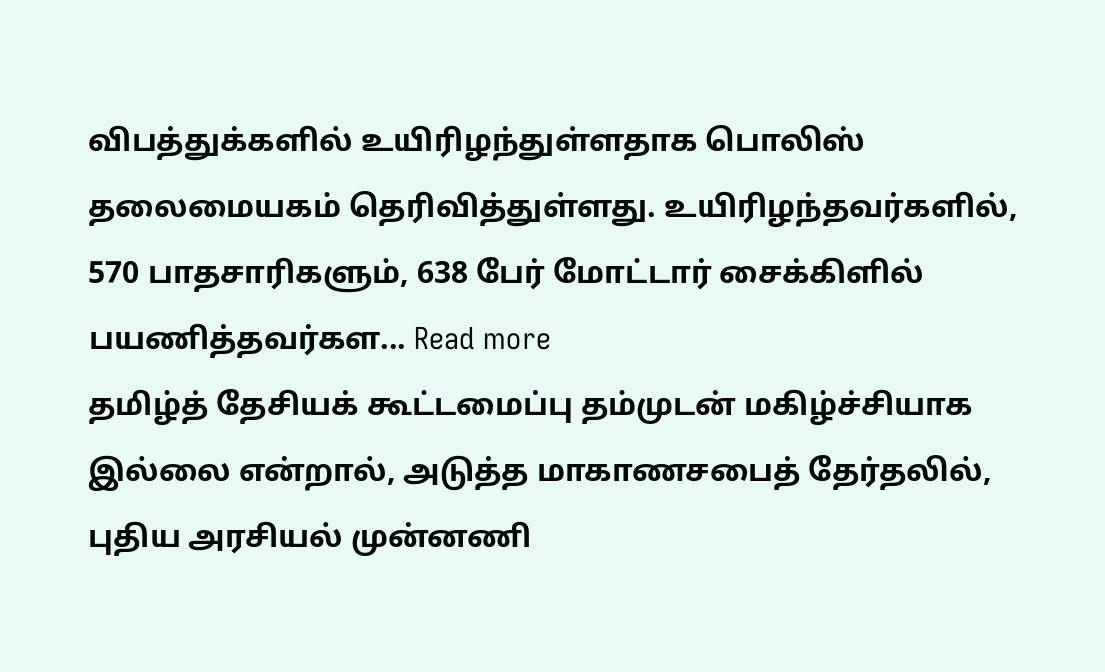விபத்துக்களில் உயிரிழந்துள்ளதாக பொலிஸ் தலைமையகம் தெரிவித்துள்ளது. உயிரிழந்தவர்களில், 570 பாதசாரிகளும், 638 பேர் மோட்டார் சைக்கிளில் பயணித்தவர்கள... Read more
தமிழ்த் தேசியக் கூட்டமைப்பு தம்முடன் மகிழ்ச்சியாக இல்லை என்றால், அடுத்த மாகாணசபைத் தேர்தலில், புதிய அரசியல் முன்னணி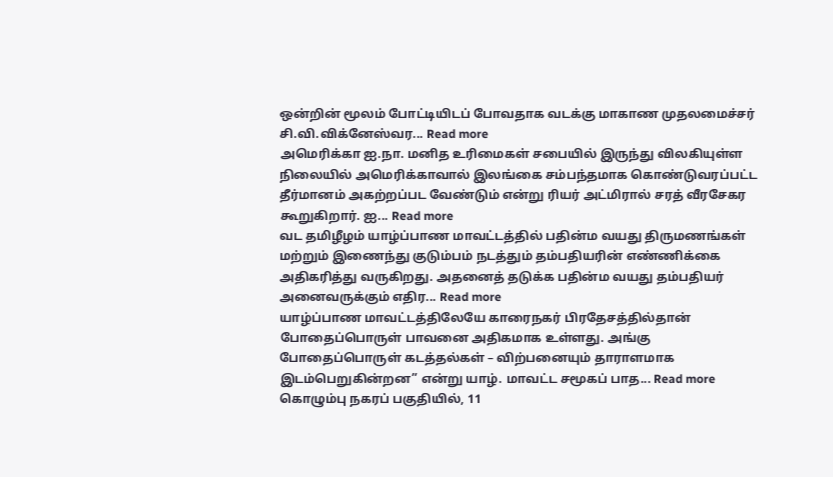ஒன்றின் மூலம் போட்டியிடப் போவதாக வடக்கு மாகாண முதலமைச்சர் சி.வி.விக்னேஸ்வர... Read more
அமெரிக்கா ஐ.நா. மனித உரிமைகள் சபையில் இருந்து விலகியுள்ள நிலையில் அமெரிக்காவால் இலங்கை சம்பந்தமாக கொண்டுவரப்பட்ட தீர்மானம் அகற்றப்பட வேண்டும் என்று ரியர் அட்மிரால் சரத் வீரசேகர கூறுகிறார். ஐ... Read more
வட தமிழீழம் யாழ்ப்பாண மாவட்டத்தில் பதின்ம வயது திருமணங்கள் மற்றும் இணைந்து குடும்பம் நடத்தும் தம்பதியரின் எண்ணிக்கை அதிகரித்து வருகிறது. அதனைத் தடுக்க பதின்ம வயது தம்பதியர் அனைவருக்கும் எதிர... Read more
யாழ்ப்பாண மாவட்டத்திலேயே காரைநகர் பிரதேசத்தில்தான் போதைப்பொருள் பாவனை அதிகமாக உள்ளது. அங்கு போதைப்பொருள் கடத்தல்கள் – விற்பனையும் தாராளமாக இடம்பெறுகின்றன” என்று யாழ். மாவட்ட சமூகப் பாத... Read more
கொழும்பு நகரப் பகுதியில், 11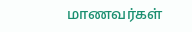மாணவர்கள்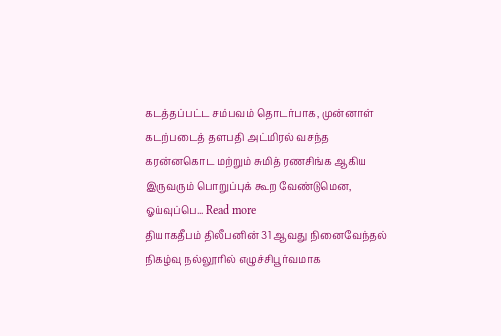கடத்தப்பட்ட சம்பவம் தொடர்பாக, முன்னாள் கடற்படைத் தளபதி அட்மிரல் வசந்த கரன்னகொட மற்றும் சுமித் ரணசிங்க ஆகிய இருவரும் பொறுப்புக் கூற வேண்டுமென, ஓய்வுப்பெ... Read more
தியாகதீபம் திலீபனின் 31 ஆவது நினைவேந்தல் நிகழ்வு நல்லூரில் எழுச்சிபூர்வமாக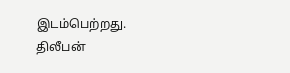இடம்பெற்றது. திலீபன்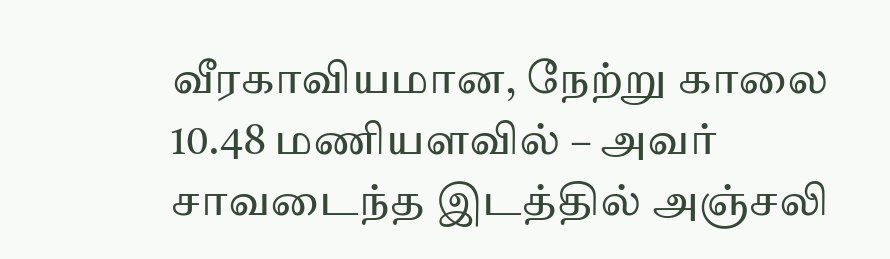வீரகாவியமான, நேற்று காலை 10.48 மணியளவில் – அவர் சாவடைந்த இடத்தில் அஞ்சலி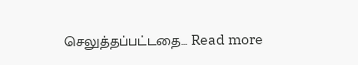செலுத்தப்பட்டதை... Read more